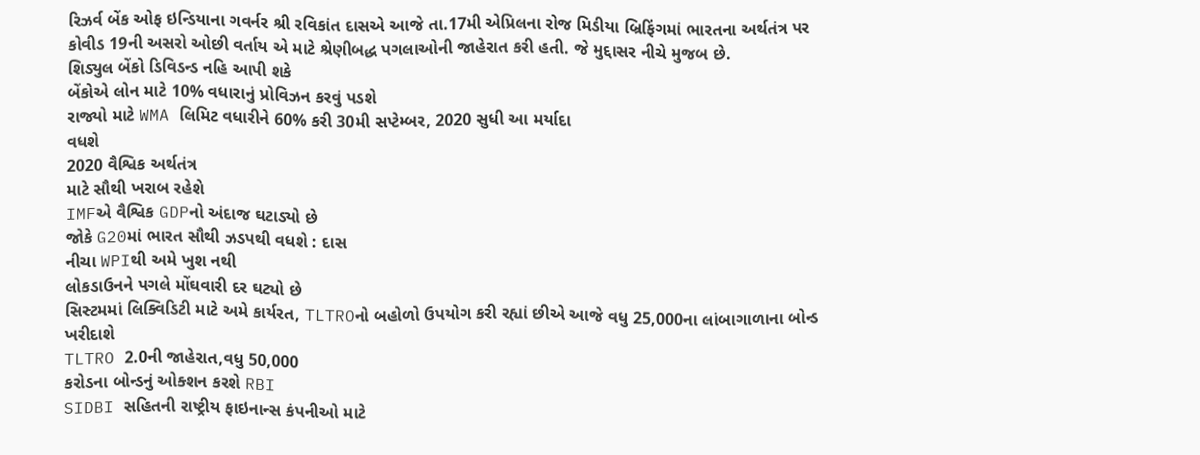રિઝર્વ બેંક ઓફ ઇન્ડિયાના ગવર્નર શ્રી રવિકાંત દાસએ આજે તા.17મી એપ્રિલના રોજ મિડીયા બ્રિફિંગમાં ભારતના અર્થતંત્ર પર કોવીડ 19ની અસરો ઓછી વર્તાય એ માટે શ્રેણીબદ્ધ પગલાઓની જાહેરાત કરી હતી. જે મુદ્દાસર નીચે મુજબ છે.
શિડ્યુલ બેંકો ડિવિડન્ડ નહિ આપી શકે
બેંકોએ લોન માટે 10% વધારાનું પ્રોવિઝન કરવું પડશે
રાજ્યો માટે WMA લિમિટ વધારીને 60% કરી 30મી સપ્ટેમ્બર, 2020 સુધી આ મર્યાદા
વધશે
2020 વૈશ્વિક અર્થતંત્ર
માટે સૌથી ખરાબ રહેશે
IMFએ વૈશ્વિક GDPનો અંદાજ ઘટાડ્યો છે
જોકે G20માં ભારત સૌથી ઝડપથી વધશે : દાસ
નીચા WPIથી અમે ખુશ નથી
લોકડાઉનને પગલે મોંઘવારી દર ઘટ્યો છે
સિસ્ટમમાં લિક્વિડિટી માટે અમે કાર્યરત, TLTROનો બહોળો ઉપયોગ કરી રહ્યાં છીએ આજે વધુ 25,000ના લાંબાગાળાના બોન્ડ ખરીદાશે
TLTRO 2.0ની જાહેરાત,વધુ 50,000
કરોડના બોન્ડનું ઓક્શન કરશે RBI
SIDBI સહિતની રાષ્ટ્રીય ફાઇનાન્સ કંપનીઓ માટે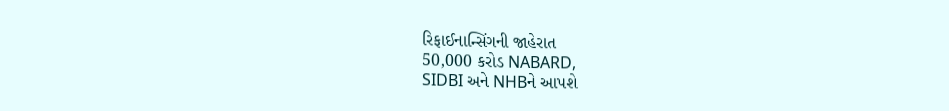રિફાઈનાન્સિંગની જાહેરાત
50,000 કરોડ NABARD,
SIDBI અને NHBને આપશે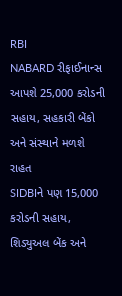RBI
NABARD રીફાઈનાન્સ આપશે 25,000 કરોડની સહાય, સહકારી બેંકો અને સંસ્થાને મળશે રાહત
SIDBIને પણ 15,000 કરોડની સહાય,
શિડ્યુઅલ બેંક અને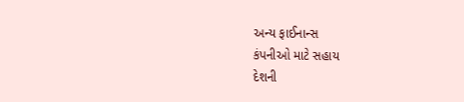અન્ય ફાઈનાન્સ
કંપનીઓ માટે સહાય
દેશની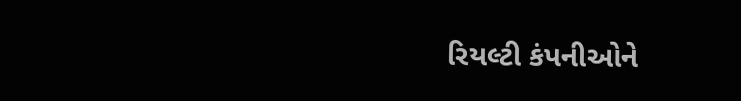રિયલ્ટી કંપનીઓને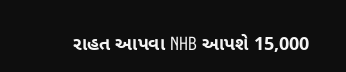રાહત આપવા NHB આપશે 15,000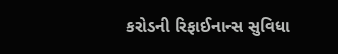કરોડની રિફાઈનાન્સ સુવિધા